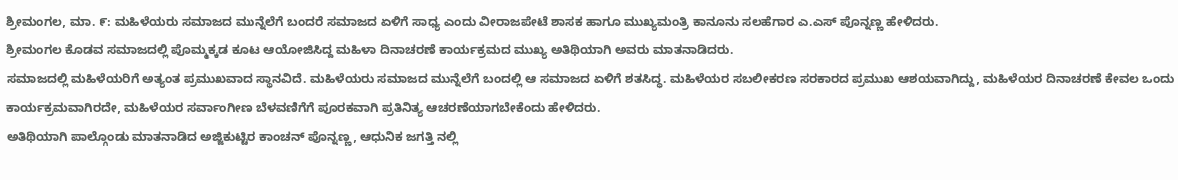ಶ್ರೀಮಂಗಲ, ಮಾ. ೯: ಮಹಿಳೆಯರು ಸಮಾಜದ ಮುನ್ನೆಲೆಗೆ ಬಂದರೆ ಸಮಾಜದ ಏಳಿಗೆ ಸಾಧ್ಯ ಎಂದು ವೀರಾಜಪೇಟೆ ಶಾಸಕ ಹಾಗೂ ಮುಖ್ಯಮಂತ್ರಿ ಕಾನೂನು ಸಲಹೆಗಾರ ಎ.ಎಸ್ ಪೊನ್ನಣ್ಣ ಹೇಳಿದರು.
ಶ್ರೀಮಂಗಲ ಕೊಡವ ಸಮಾಜದಲ್ಲಿ ಪೊಮ್ಮಕ್ಕಡ ಕೂಟ ಆಯೋಜಿಸಿದ್ದ ಮಹಿಳಾ ದಿನಾಚರಣೆ ಕಾರ್ಯಕ್ರಮದ ಮುಖ್ಯ ಅತಿಥಿಯಾಗಿ ಅವರು ಮಾತನಾಡಿದರು.
ಸಮಾಜದಲ್ಲಿ ಮಹಿಳೆಯರಿಗೆ ಅತ್ಯಂತ ಪ್ರಮುಖವಾದ ಸ್ಥಾನವಿದೆ. ಮಹಿಳೆಯರು ಸಮಾಜದ ಮುನ್ನೆಲೆಗೆ ಬಂದಲ್ಲಿ ಆ ಸಮಾಜದ ಏಳಿಗೆ ಶತಸಿದ್ಧ. ಮಹಿಳೆಯರ ಸಬಲೀಕರಣ ಸರಕಾರದ ಪ್ರಮುಖ ಆಶಯವಾಗಿದ್ದು, ಮಹಿಳೆಯರ ದಿನಾಚರಣೆ ಕೇವಲ ಒಂದು ಕಾರ್ಯಕ್ರಮವಾಗಿರದೇ, ಮಹಿಳೆಯರ ಸರ್ವಾಂಗೀಣ ಬೆಳವಣಿಗೆಗೆ ಪೂರಕವಾಗಿ ಪ್ರತಿನಿತ್ಯ ಆಚರಣೆಯಾಗಬೇಕೆಂದು ಹೇಳಿದರು.
ಅತಿಥಿಯಾಗಿ ಪಾಲ್ಗೊಂಡು ಮಾತನಾಡಿದ ಅಜ್ಜಿಕುಟ್ಟಿರ ಕಾಂಚನ್ ಪೊನ್ನಣ್ಣ, ಆಧುನಿಕ ಜಗತ್ತಿ ನಲ್ಲಿ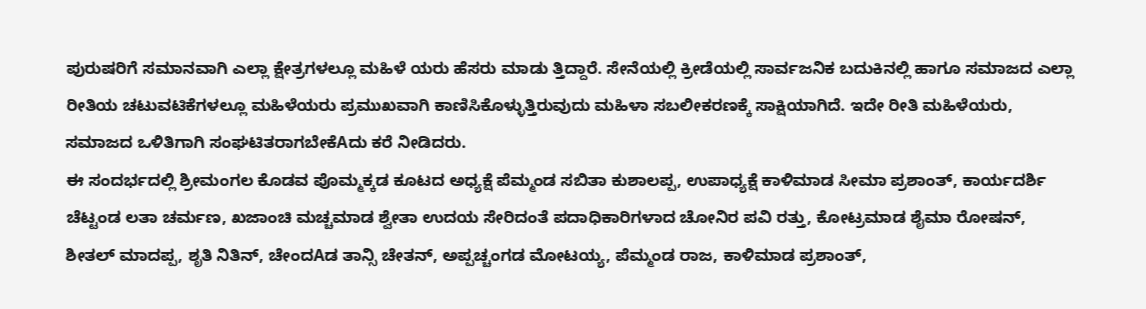ಪುರುಷರಿಗೆ ಸಮಾನವಾಗಿ ಎಲ್ಲಾ ಕ್ಷೇತ್ರಗಳಲ್ಲೂ ಮಹಿಳೆ ಯರು ಹೆಸರು ಮಾಡು ತ್ತಿದ್ದಾರೆ. ಸೇನೆಯಲ್ಲಿ ಕ್ರೀಡೆಯಲ್ಲಿ ಸಾರ್ವಜನಿಕ ಬದುಕಿನಲ್ಲಿ ಹಾಗೂ ಸಮಾಜದ ಎಲ್ಲಾ ರೀತಿಯ ಚಟುವಟಿಕೆಗಳಲ್ಲೂ ಮಹಿಳೆಯರು ಪ್ರಮುಖವಾಗಿ ಕಾಣಿಸಿಕೊಳ್ಳುತ್ತಿರುವುದು ಮಹಿಳಾ ಸಬಲೀಕರಣಕ್ಕೆ ಸಾಕ್ಷಿಯಾಗಿದೆ. ಇದೇ ರೀತಿ ಮಹಿಳೆಯರು, ಸಮಾಜದ ಒಳಿತಿಗಾಗಿ ಸಂಘಟಿತರಾಗಬೇಕೆAದು ಕರೆ ನೀಡಿದರು.
ಈ ಸಂದರ್ಭದಲ್ಲಿ ಶ್ರೀಮಂಗಲ ಕೊಡವ ಪೊಮ್ಮಕ್ಕಡ ಕೂಟದ ಅಧ್ಯಕ್ಷೆ ಪೆಮ್ಮಂಡ ಸಬಿತಾ ಕುಶಾಲಪ್ಪ, ಉಪಾಧ್ಯಕ್ಷೆ ಕಾಳಿಮಾಡ ಸೀಮಾ ಪ್ರಶಾಂತ್, ಕಾರ್ಯದರ್ಶಿ ಚೆಟ್ಟಂಡ ಲತಾ ಚರ್ಮಣ, ಖಜಾಂಚಿ ಮಚ್ಚಮಾಡ ಶ್ವೇತಾ ಉದಯ ಸೇರಿದಂತೆ ಪದಾಧಿಕಾರಿಗಳಾದ ಚೋನಿರ ಪವಿ ರತ್ತು, ಕೋಟ್ರಮಾಡ ಶೈಮಾ ರೋಷನ್, ಶೀತಲ್ ಮಾದಪ್ಪ, ಶೃತಿ ನಿತಿನ್, ಚೇಂದAಡ ತಾನ್ಸಿ ಚೇತನ್, ಅಪ್ಪಚ್ಚಂಗಡ ಮೋಟಯ್ಯ, ಪೆಮ್ಮಂಡ ರಾಜ, ಕಾಳಿಮಾಡ ಪ್ರಶಾಂತ್,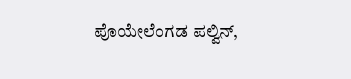ಪೊಯೇಲೆಂಗಡ ಪಲ್ವಿನ್,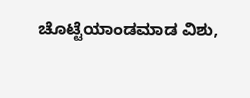ಚೊಟ್ಟೆಯಾಂಡಮಾಡ ವಿಶು,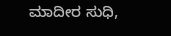ಮಾದೀರ ಸುಧಿ,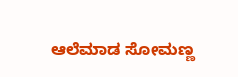ಆಲೆಮಾಡ ಸೋಮಣ್ಣ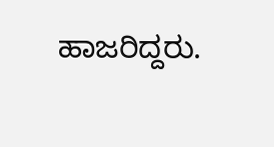ಹಾಜರಿದ್ದರು.